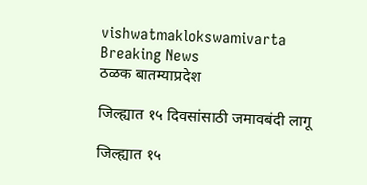vishwatmaklokswamivarta
Breaking News
ठळक बातम्याप्रदेश

जिल्ह्यात १५ दिवसांसाठी जमावबंदी लागू

जिल्ह्यात १५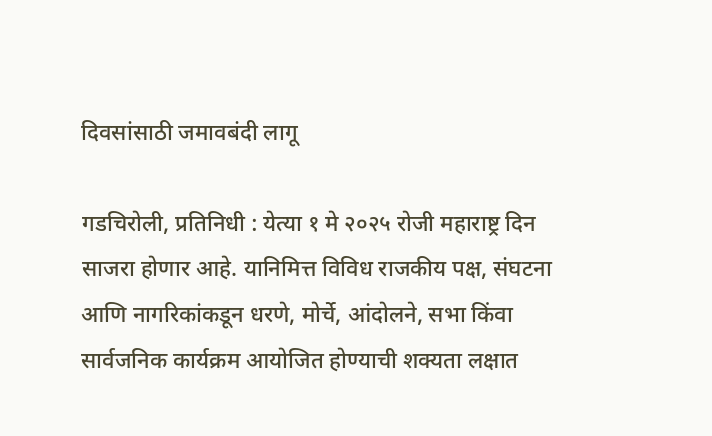दिवसांसाठी जमावबंदी लागू

गडचिरोली, प्रतिनिधी : येत्या १ मे २०२५ रोजी महाराष्ट्र दिन साजरा होणार आहे. यानिमित्त विविध राजकीय पक्ष, संघटना आणि नागरिकांकडून धरणे, मोर्चे, आंदोलने, सभा किंवा सार्वजनिक कार्यक्रम आयोजित होण्याची शक्यता लक्षात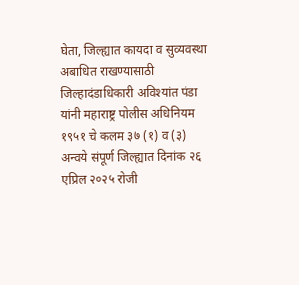घेता, जिल्ह्यात कायदा व सुव्यवस्था अबाधित राखण्यासाठी जिल्हादंडाधिकारी अविश्यांत पंडा यांनी महाराष्ट्र पोलीस अधिनियम १९५१ चे कलम ३७ (१) व (३) अन्वये संपूर्ण जिल्ह्यात दिनांक २६ एप्रिल २०२५ रोजी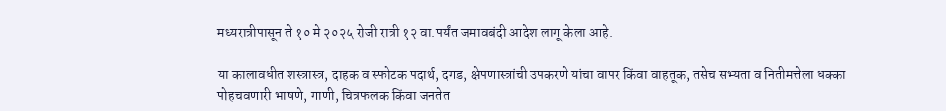मध्यरात्रीपासून ते १० मे २०२५ रोजी रात्री १२ वा.पर्यंत जमावबंदी आदेश लागू केला आहे.

या कालावधीत शस्त्रास्त्र, दाहक व स्फोटक पदार्थ, दगड, क्षेपणास्त्रांची उपकरणे यांचा वापर किंवा वाहतूक, तसेच सभ्यता व नितीमत्तेला धक्का पोहचवणारी भाषणे, गाणी, चित्रफलक किंवा जनतेत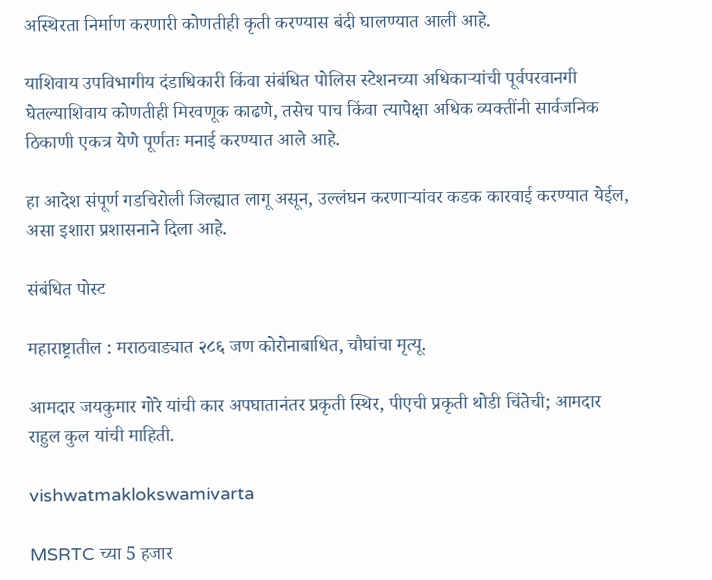अस्थिरता निर्माण करणारी कोणतीही कृती करण्यास बंदी घालण्यात आली आहे.

याशिवाय उपविभागीय दंडाधिकारी किंवा संबंधित पोलिस स्टेशनच्या अधिकाऱ्यांची पूर्वपरवानगी घेतल्याशिवाय कोणतीही मिरवणूक काढणे, तसेच पाच किंवा त्यापेक्षा अधिक व्यक्तींनी सार्वजनिक ठिकाणी एकत्र येणे पूर्णतः मनाई करण्यात आले आहे.

हा आदेश संपूर्ण गडचिरोली जिल्ह्यात लागू असून, उल्लंघन करणाऱ्यांवर कडक कारवाई करण्यात येईल, असा इशारा प्रशासनाने दिला आहे.

संबंधित पोस्ट

महाराष्ट्रातील : मराठवाड्यात २८६ जण कोरोनाबाधित, चौघांचा मृत्यू.

आमदार जयकुमार गोरे यांची कार अपघातानंतर प्रकृती स्थिर, पीएची प्रकृती थोडी चिंतेची; आमदार राहुल कुल यांची माहिती.

vishwatmaklokswamivarta

MSRTC च्या 5 हजार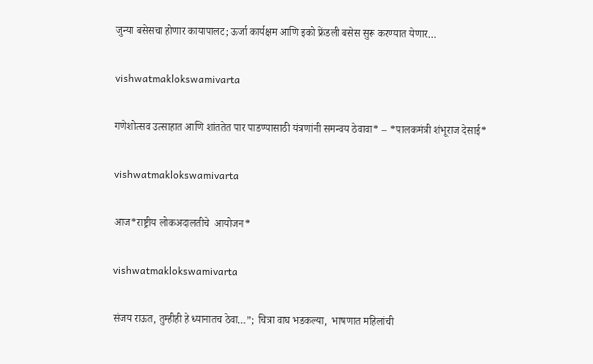जुन्या बसेसचा होणार कायापालट; ऊर्जा कार्यक्षम आणि इको फ्रेंडली बसेस सुरू करण्यात येणार…

vishwatmaklokswamivarta

गणेशोत्सव उत्साहात आणि शांततेत पार पाडण्यासाठी यंत्रणांनी समन्वय ठेवावा* – *पालकमंत्री शंभूराज देसाई*

vishwatmaklokswamivarta

आज*राष्ट्रीय लोकअदालतीचे  आयोजन*

vishwatmaklokswamivarta

संजय राऊत, तुम्हीही हे ध्यानातच ठेवा…”; चित्रा वाघ भडकल्या,  भाषणात महिलांची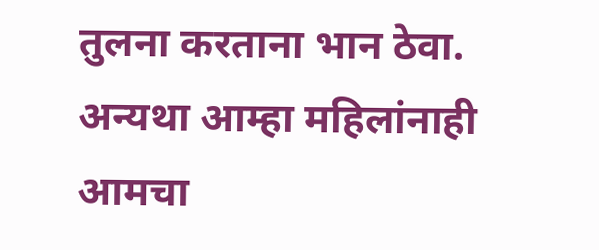तुलना करताना भान ठेवा. अन्यथा आम्हा महिलांनाही आमचा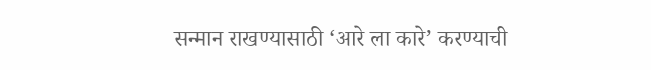सन्मान राखण्यासाठी ‘आरे ला कारे’ करण्याची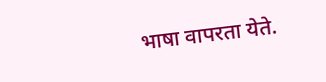भाषा वापरता येते.